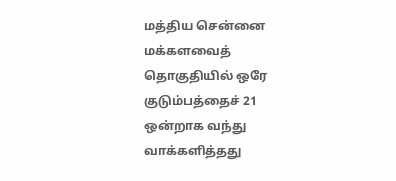மத்திய சென்னை மக்களவைத் தொகுதியில் ஒரே குடும்பத்தைச் 21 ஒன்றாக வந்து வாக்களித்தது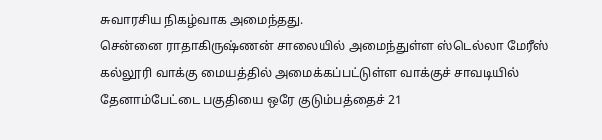சுவாரசிய நிகழ்வாக அமைந்தது.
சென்னை ராதாகிருஷ்ணன் சாலையில் அமைந்துள்ள ஸ்டெல்லா மேரீஸ் கல்லூரி வாக்கு மையத்தில் அமைக்கப்பட்டுள்ள வாக்குச் சாவடியில் தேனாம்பேட்டை பகுதியை ஒரே குடும்பத்தைச் 21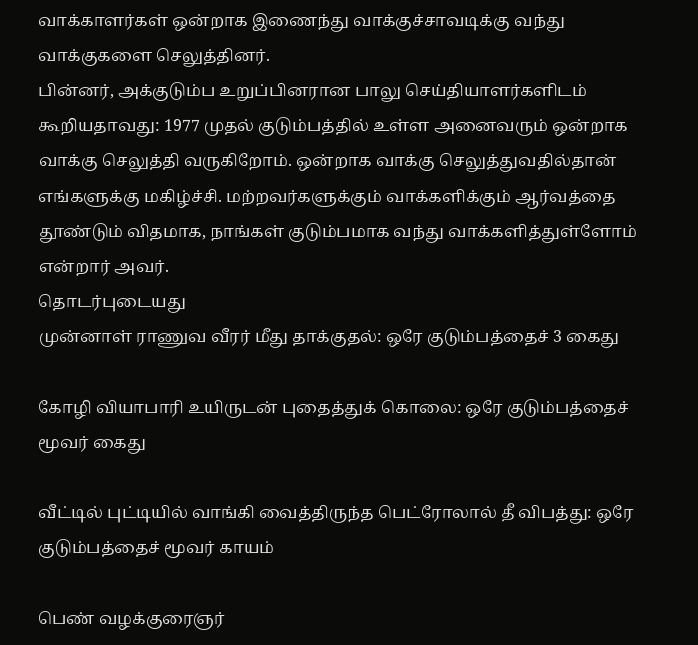வாக்காளர்கள் ஒன்றாக இணைந்து வாக்குச்சாவடிக்கு வந்து வாக்குகளை செலுத்தினர்.
பின்னர், அக்குடும்ப உறுப்பினரான பாலு செய்தியாளர்களிடம் கூறியதாவது: 1977 முதல் குடும்பத்தில் உள்ள அனைவரும் ஒன்றாக வாக்கு செலுத்தி வருகிறோம். ஒன்றாக வாக்கு செலுத்துவதில்தான் எங்களுக்கு மகிழ்ச்சி. மற்றவர்களுக்கும் வாக்களிக்கும் ஆர்வத்தை தூண்டும் விதமாக, நாங்கள் குடும்பமாக வந்து வாக்களித்துள்ளோம் என்றார் அவர்.
தொடர்புடையது
முன்னாள் ராணுவ வீரர் மீது தாக்குதல்: ஒரே குடும்பத்தைச் 3 கைது

கோழி வியாபாரி உயிருடன் புதைத்துக் கொலை: ஒரே குடும்பத்தைச் மூவர் கைது

வீட்டில் புட்டியில் வாங்கி வைத்திருந்த பெட்ரோலால் தீ விபத்து: ஒரே குடும்பத்தைச் மூவர் காயம்

பெண் வழக்குரைஞர்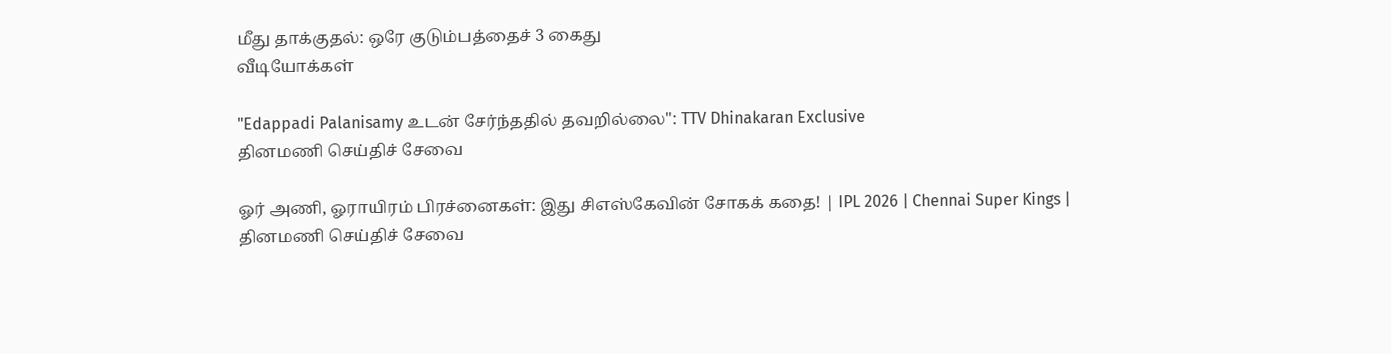மீது தாக்குதல்: ஒரே குடும்பத்தைச் 3 கைது
வீடியோக்கள்

"Edappadi Palanisamy உடன் சேர்ந்ததில் தவறில்லை": TTV Dhinakaran Exclusive
தினமணி செய்திச் சேவை

ஓர் அணி, ஓராயிரம் பிரச்னைகள்: இது சிஎஸ்கேவின் சோகக் கதை! | IPL 2026 | Chennai Super Kings |
தினமணி செய்திச் சேவை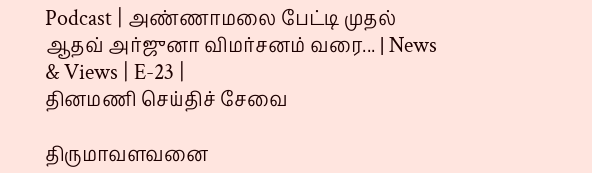Podcast | அண்ணாமலை பேட்டி முதல் ஆதவ் அர்ஜுனா விமர்சனம் வரை... | News & Views | E-23 |
தினமணி செய்திச் சேவை

திருமாவளவனை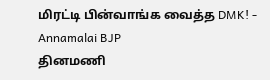மிரட்டி பின்வாங்க வைத்த DMK! - Annamalai BJP
தினமணி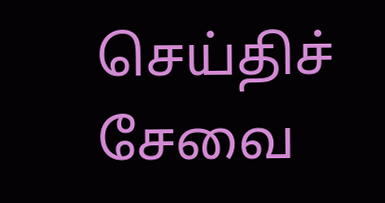செய்திச் சேவை